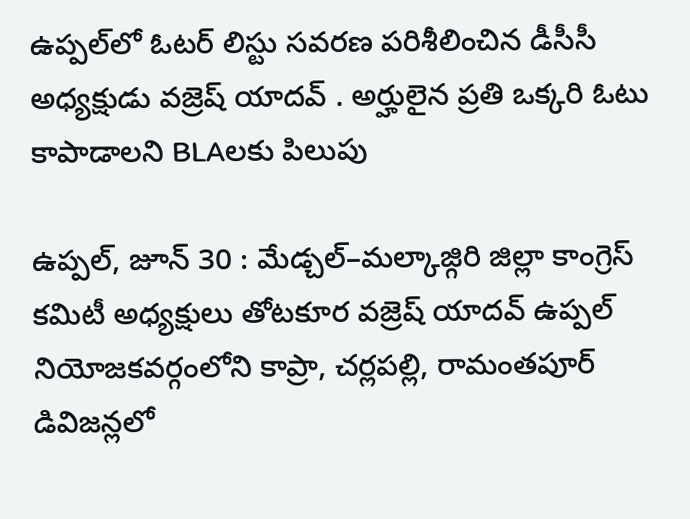ఉప్పల్‌లో ఓటర్ లిస్టు సవరణ పరిశీలించిన డీసీసీ అధ్యక్షుడు వజ్రెష్ యాదవ్ . అర్హులైన ప్రతి ఒక్కరి ఓటు కాపాడాలని BLAలకు పిలుపు

ఉప్పల్, జూన్ 30 : మేడ్చల్–మల్కాజ్గిరి జిల్లా కాంగ్రెస్ కమిటీ అధ్యక్షులు తోటకూర వజ్రెష్ యాదవ్ ఉప్పల్ నియోజకవర్గంలోని కాప్రా, చర్లపల్లి, రామంతపూర్ డివిజన్లలో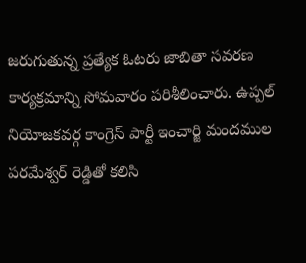జరుగుతున్న ప్రత్యేక ఓటరు జాబితా సవరణ కార్యక్రమాన్ని సోమవారం పరిశీలించారు. ఉప్పల్ నియోజకవర్గ కాంగ్రెస్ పార్టీ ఇంచార్జి మందముల పరమేశ్వర్ రెడ్డితో కలిసి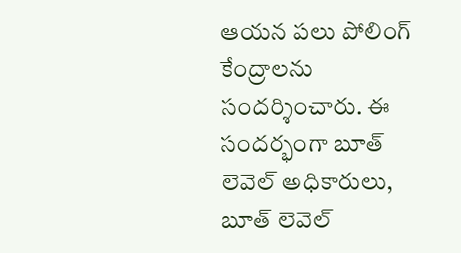ఆయన పలు పోలింగ్ కేంద్రాలను సందర్శించారు. ఈ సందర్భంగా బూత్ లెవెల్ అధికారులు, బూత్ లెవెల్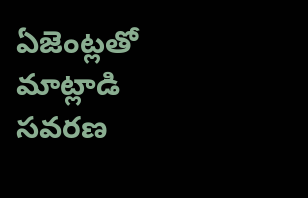ఏజెంట్లతో మాట్లాడి సవరణ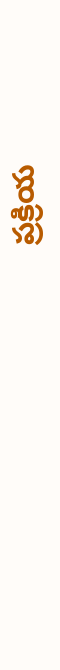ప్రక్రియ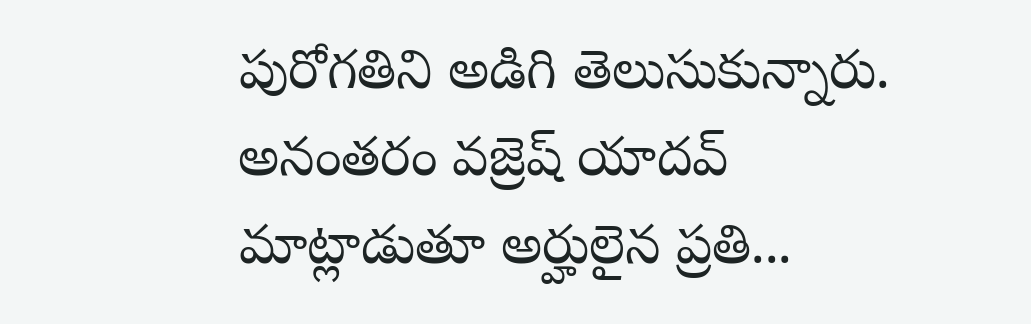పురోగతిని అడిగి తెలుసుకున్నారు. అనంతరం వజ్రెష్ యాదవ్ మాట్లాడుతూ అర్హులైన ప్రతి...